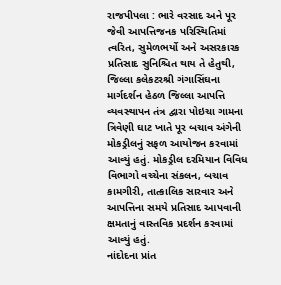રાજપીપલા : ભારે વરસાદ અને પૂર જેવી આપત્તિજનક પરિસ્થિતિમાં ત્વરિત, સુમેળભર્યો અને અસરકારક પ્રતિસાદ સુનિશ્ચિત થાય તે હેતુથી, જિલ્લા કલેકટરશ્રી ગંગાસિંઘના માર્ગદર્શન હેઠળ જિલ્લા આપત્તિ વ્યવસ્થાપન તંત્ર દ્વારા પોઇચા ગામના ત્રિવેણી ઘાટ ખાતે પૂર બચાવ અંગેની મોકડ્રીલનું સફળ આયોજન કરવામાં આવ્યું હતું. મોકડ્રીલ દરમિયાન વિવિધ વિભાગો વચ્ચેના સંકલન, બચાવ કામગીરી, તાત્કાલિક સારવાર અને આપત્તિના સમયે પ્રતિસાદ આપવાની ક્ષમતાનું વાસ્તવિક પ્રદર્શન કરવામાં આવ્યું હતું.
નાંદોદના પ્રાંત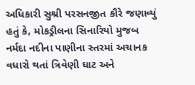અધિકારી સુશ્રી પરસનજીત કૌરે જણાવ્યું હતું કે, મોકડ્રીલના સિનારિયો મુજબ નર્મદા નદીના પાણીના સ્તરમાં અચાનક વધારો થતાં ત્રિવેણી ઘાટ અને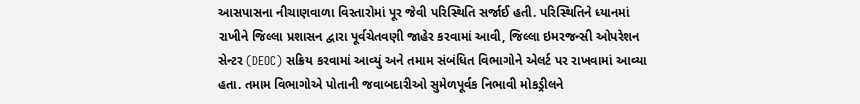આસપાસના નીચાણવાળા વિસ્તારોમાં પૂર જેવી પરિસ્થિતિ સર્જાઈ હતી. પરિસ્થિતિને ધ્યાનમાં રાખીને જિલ્લા પ્રશાસન દ્વારા પૂર્વચેતવણી જાહેર કરવામાં આવી, જિલ્લા ઇમરજન્સી ઓપરેશન સેન્ટર (DEOC) સક્રિય કરવામાં આવ્યું અને તમામ સંબંધિત વિભાગોને એલર્ટ પર રાખવામાં આવ્યા હતા. તમામ વિભાગોએ પોતાની જવાબદારીઓ સુમેળપૂર્વક નિભાવી મોકડ્રીલને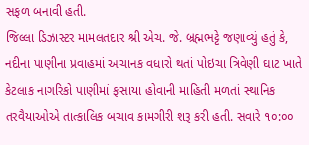સફળ બનાવી હતી.
જિલ્લા ડિઝાસ્ટર મામલતદાર શ્રી એચ. જે. બ્રહ્મભટ્ટે જણાવ્યું હતું કે, નદીના પાણીના પ્રવાહમાં અચાનક વધારો થતાં પોઇચા ત્રિવેણી ઘાટ ખાતે કેટલાક નાગરિકો પાણીમાં ફસાયા હોવાની માહિતી મળતાં સ્થાનિક તરવૈયાઓએ તાત્કાલિક બચાવ કામગીરી શરૂ કરી હતી. સવારે ૧૦:૦૦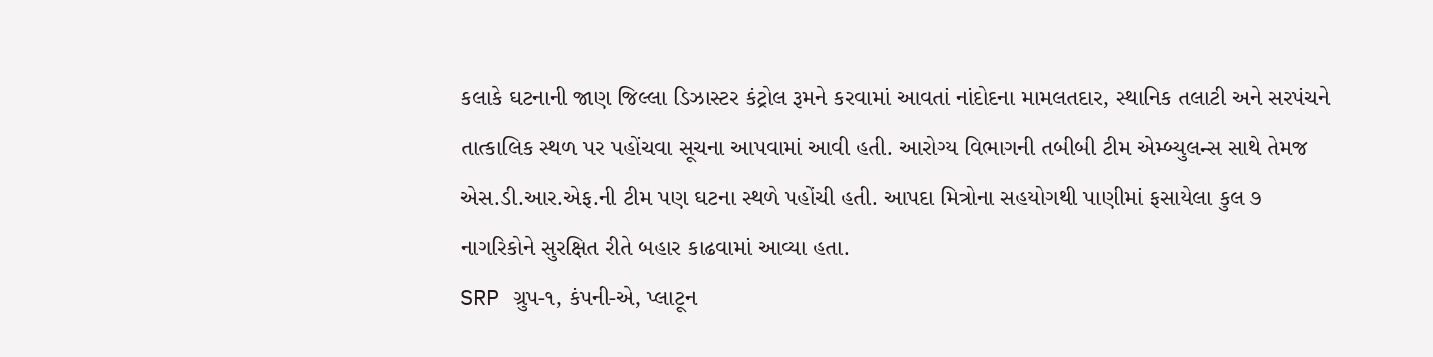કલાકે ઘટનાની જાણ જિલ્લા ડિઝાસ્ટર કંટ્રોલ રૂમને કરવામાં આવતાં નાંદોદના મામલતદાર, સ્થાનિક તલાટી અને સરપંચને તાત્કાલિક સ્થળ પર પહોંચવા સૂચના આપવામાં આવી હતી. આરોગ્ય વિભાગની તબીબી ટીમ એમ્બ્યુલન્સ સાથે તેમજ એસ.ડી.આર.એફ.ની ટીમ પણ ઘટના સ્થળે પહોંચી હતી. આપદા મિત્રોના સહયોગથી પાણીમાં ફસાયેલા કુલ ૭ નાગરિકોને સુરક્ષિત રીતે બહાર કાઢવામાં આવ્યા હતા.
SRP ગ્રુપ-૧, કંપની-એ, પ્લાટૂન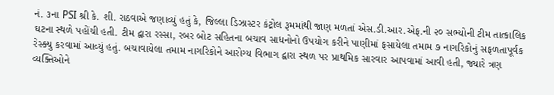નં. ૩ના PSI શ્રી કે. શી. રાઠવાએ જણાવ્યું હતું કે, જિલ્લા ડિઝાસ્ટર કંટ્રોલ રૂમમાંથી જાણ મળતાં એસ.ડી.આર.એફ.ની ૨૦ સભ્યોની ટીમ તાત્કાલિક ઘટના સ્થળે પહોંચી હતી. ટીમ દ્વારા રસ્સા, રબર બોટ સહિતના બચાવ સાધનોનો ઉપયોગ કરીને પાણીમાં ફસાયેલા તમામ ૭ નાગરિકોનું સફળતાપૂર્વક રેસ્ક્યુ કરવામાં આવ્યું હતું. બચાવાયેલા તમામ નાગરિકોને આરોગ્ય વિભાગ દ્વારા સ્થળ પર પ્રાથમિક સારવાર આપવામાં આવી હતી, જ્યારે ત્રણ વ્યક્તિઓને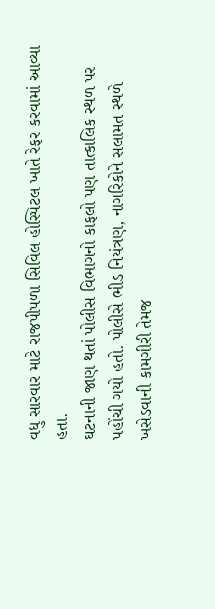વધુ સારવાર માટે રાજપીપળા સિવિલ હોસ્પિટલ ખાતે રેફર કરવામાં આવ્યા હતા.
ઘટનાની જાણ થતાં પોલીસ વિભાગનો કાફલો પણ તાત્કાલિક સ્થળ પર પહોંચી ગયો હતો. પોલીસે ભીડ નિયંત્રણ, નાગરિકોને સલામત સ્થળે ખસેડવાની કામગીરી તેમજ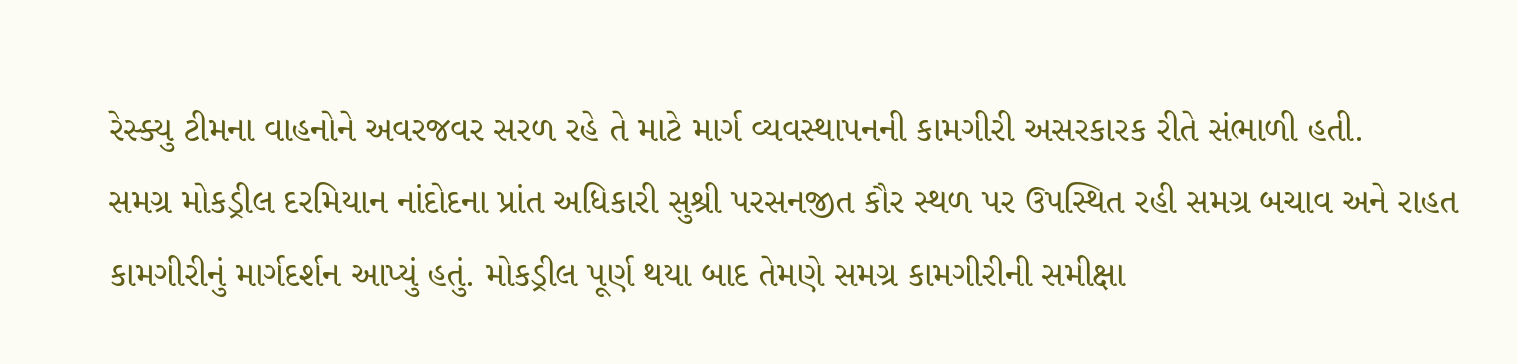રેસ્ક્યુ ટીમના વાહનોને અવરજવર સરળ રહે તે માટે માર્ગ વ્યવસ્થાપનની કામગીરી અસરકારક રીતે સંભાળી હતી.
સમગ્ર મોકડ્રીલ દરમિયાન નાંદોદના પ્રાંત અધિકારી સુશ્રી પરસનજીત કૌર સ્થળ પર ઉપસ્થિત રહી સમગ્ર બચાવ અને રાહત કામગીરીનું માર્ગદર્શન આપ્યું હતું. મોકડ્રીલ પૂર્ણ થયા બાદ તેમણે સમગ્ર કામગીરીની સમીક્ષા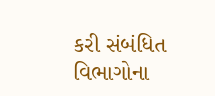કરી સંબંધિત વિભાગોના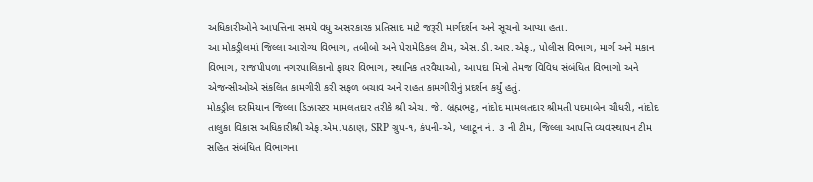અધિકારીઓને આપત્તિના સમયે વધુ અસરકારક પ્રતિસાદ માટે જરૂરી માર્ગદર્શન અને સૂચનો આપ્યા હતા.
આ મોકડ્રીલમાં જિલ્લા આરોગ્ય વિભાગ, તબીબો અને પેરામેડિકલ ટીમ, એસ.ડી.આર.એફ., પોલીસ વિભાગ, માર્ગ અને મકાન વિભાગ, રાજપીપળા નગરપાલિકાનો ફાયર વિભાગ, સ્થાનિક તરવૈયાઓ, આપદા મિત્રો તેમજ વિવિધ સંબંધિત વિભાગો અને એજન્સીઓએ સંકલિત કામગીરી કરી સફળ બચાવ અને રાહત કામગીરીનું પ્રદર્શન કર્યું હતું.
મોકડ્રીલ દરમિયાન જિલ્લા ડિઝાસ્ટર મામલતદાર તરીકે શ્રી એચ. જે. બ્રહ્મભટ્ટ, નાંદોદ મામલતદાર શ્રીમતી પદમાબેન ચૌધરી, નાંદોદ તાલુકા વિકાસ અધિકારીશ્રી એફ.એમ.પઠાણ, SRP ગ્રુપ-૧, કંપની-એ, પ્લાટૂન નં. ૩ ની ટીમ, જિલ્લા આપત્તિ વ્યવસ્થાપન ટીમ સહિત સંબંધિત વિભાગના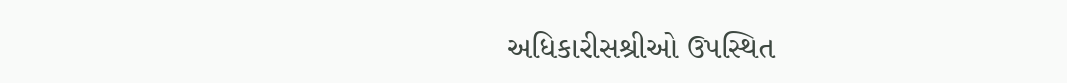અધિકારીસશ્રીઓ ઉપસ્થિત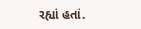રહ્યાં હતાં.